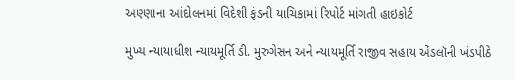અણ્ણાના આંદોલનમાં વિદેશી ફંડની યાચિકામાં રિપોર્ટ માંગતી હાઇકોર્ટ

મુખ્ય ન્યાયાધીશ ન્યાયમૂર્તિ ડી. મુરુગેસન અને ન્યાયમૂર્તિ રાજીવ સહાય એંડલૉની ખંડપીઠે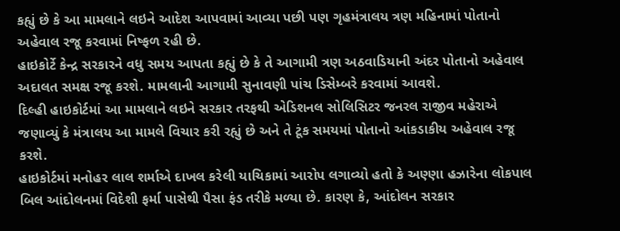કહ્યું છે કે આ મામલાને લઇને આદેશ આપવામાં આવ્યા પછી પણ ગૃહમંત્રાલય ત્રણ મહિનામાં પોતાનો અહેવાલ રજૂ કરવામાં નિષ્ફળ રહી છે.
હાઇકોર્ટે કેન્દ્ર સરકારને વધુ સમય આપતા કહ્યું છે કે તે આગામી ત્રણ અઠવાડિયાની અંદર પોતાનો અહેવાલ અદાલત સમક્ષ રજૂ કરશે. મામલાની આગામી સુનાવણી પાંચ ડિસેમ્બરે કરવામાં આવશે.
દિલ્હી હાઇકોર્ટમાં આ મામલાને લઇને સરકાર તરફથી એડિશનલ સોલિસિટર જનરલ રાજીવ મહેરાએ જણાવ્યું કે મંત્રાલય આ મામલે વિચાર કરી રહ્યું છે અને તે ટૂંક સમયમાં પોતાનો આંકડાકીય અહેવાલ રજૂ કરશે.
હાઇકોર્ટમાં મનોહર લાલ શર્માએ દાખલ કરેલી યાચિકામાં આરોપ લગાવ્યો હતો કે અણ્ણા હઝારેના લોકપાલ બિલ આંદોલનમાં વિદેશી ફર્મા પાસેથી પૈસા ફંડ તરીકે મળ્યા છે. કારણ કે, આંદોલન સરકાર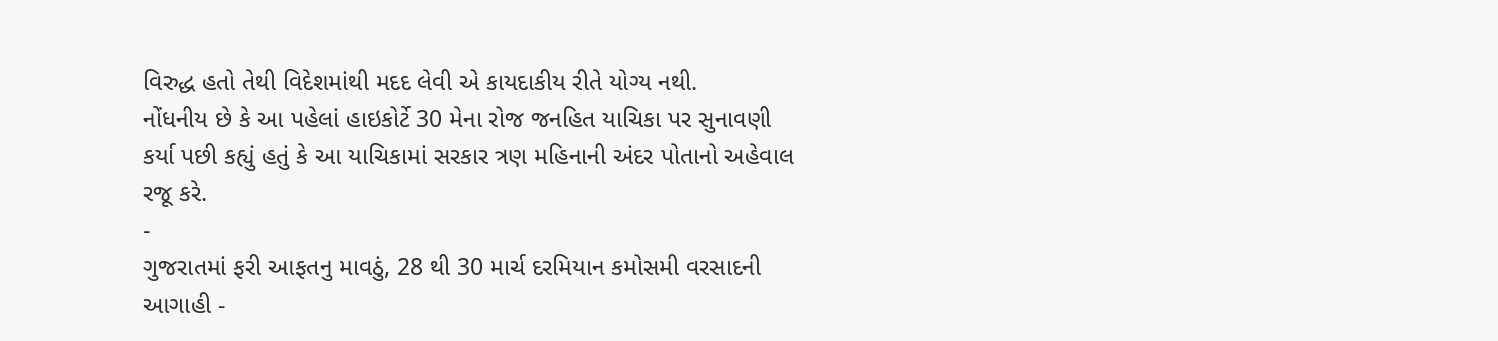વિરુદ્ધ હતો તેથી વિદેશમાંથી મદદ લેવી એ કાયદાકીય રીતે યોગ્ય નથી.
નોંધનીય છે કે આ પહેલાં હાઇકોર્ટે 30 મેના રોજ જનહિત યાચિકા પર સુનાવણી કર્યા પછી કહ્યું હતું કે આ યાચિકામાં સરકાર ત્રણ મહિનાની અંદર પોતાનો અહેવાલ રજૂ કરે.
-
ગુજરાતમાં ફરી આફતનુ માવઠું, 28 થી 30 માર્ચ દરમિયાન કમોસમી વરસાદની આગાહી -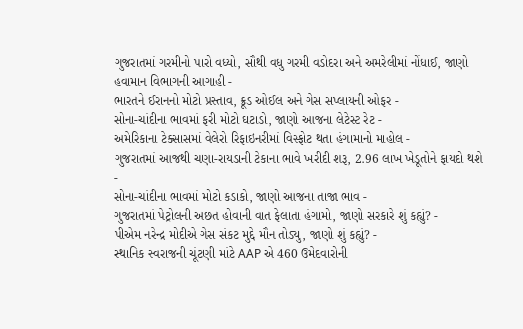ગુજરાતમાં ગરમીનો પારો વધ્યો, સૌથી વધુ ગરમી વડોદરા અને અમરેલીમાં નોંધાઈ, જાણો હવામાન વિભાગની આગાહી -
ભારતને ઈરાનનો મોટો પ્રસ્તાવ, ક્રૂડ ઓઈલ અને ગેસ સપ્લાયની ઓફર -
સોના-ચાંદીના ભાવમાં ફરી મોટો ઘટાડો, જાણો આજના લેટેસ્ટ રેટ -
અમેરિકાના ટેક્સાસમાં વેલેરો રિફાઇનરીમાં વિસ્ફોટ થતા હંગામાનો માહોલ -
ગુજરાતમાં આજથી ચણા-રાયડાની ટેકાના ભાવે ખરીદી શરૂ, 2.96 લાખ ખેડૂતોને ફાયદો થશે -
સોના-ચાંદીના ભાવમાં મોટો કડાકો, જાણો આજના તાજા ભાવ -
ગુજરાતમાં પેટ્રોલની અછત હોવાની વાત ફેલાતા હંગામો, જાણો સરકારે શું કહ્યું? -
પીએમ નરેન્દ્ર મોદીએ ગેસ સંકટ મુદ્દે મૌન તોડ્યુ, જાણો શું કહ્યું? -
સ્થાનિક સ્વરાજની ચૂંટણી માંટે AAP એ 460 ઉમેદવારોની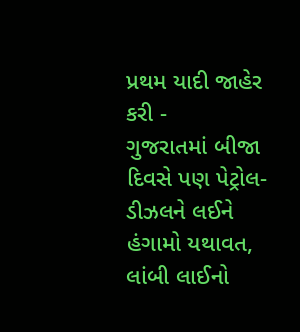પ્રથમ યાદી જાહેર કરી -
ગુજરાતમાં બીજા દિવસે પણ પેટ્રોલ-ડીઝલને લઈને હંગામો યથાવત, લાંબી લાઈનો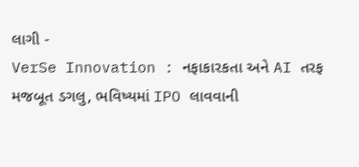લાગી -
VerSe Innovation : નફાકારકતા અને AI તરફ મજબૂત ડગલુ, ભવિષ્યમાં IPO લાવવાની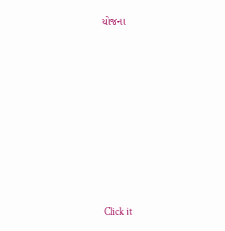યોજના









Click it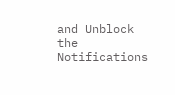and Unblock the Notifications